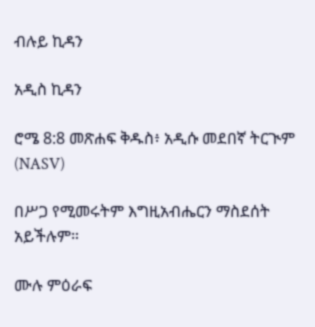ብሉይ ኪዳን

አዲስ ኪዳን

ሮሜ 8:8 መጽሐፍ ቅዱስ፥ አዲሱ መደበኛ ትርጒም (NASV)

በሥጋ የሚመሩትም እግዚአብሔርን ማስደሰት አይችሉም።

ሙሉ ምዕራፍ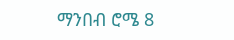ማንበብ ሮሜ 8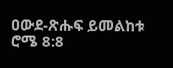ዐውደ-ጽሑፍ ይመልከቱ ሮሜ 8:8